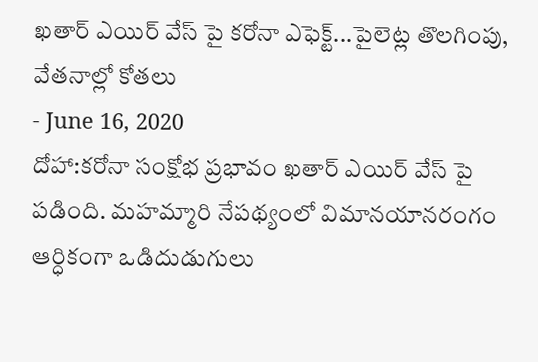ఖతార్ ఎయిర్ వేస్ పై కరోనా ఎఫెక్ట్...పైలెట్ల తొలగింపు, వేతనాల్లో కోతలు
- June 16, 2020
దోహా:కరోనా సంక్షోభ ప్రభావం ఖతార్ ఎయిర్ వేస్ పై పడింది. మహమ్మారి నేపథ్యంలో విమానయానరంగం ఆర్ధికంగా ఒడిదుడుగులు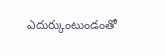ఎదుర్కుంటుండంతో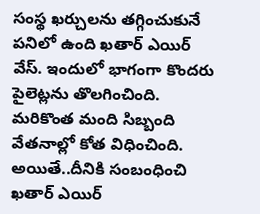సంస్థ ఖర్చులను తగ్గించుకునే పనిలో ఉంది ఖతార్ ఎయిర్ వేస్. ఇందులో భాగంగా కొందరు పైలెట్లను తొలగించింది. మరికొంత మంది సిబ్బంది వేతనాల్లో కోత విధించింది. అయితే..దీనికి సంబంధించి ఖతార్ ఎయిర్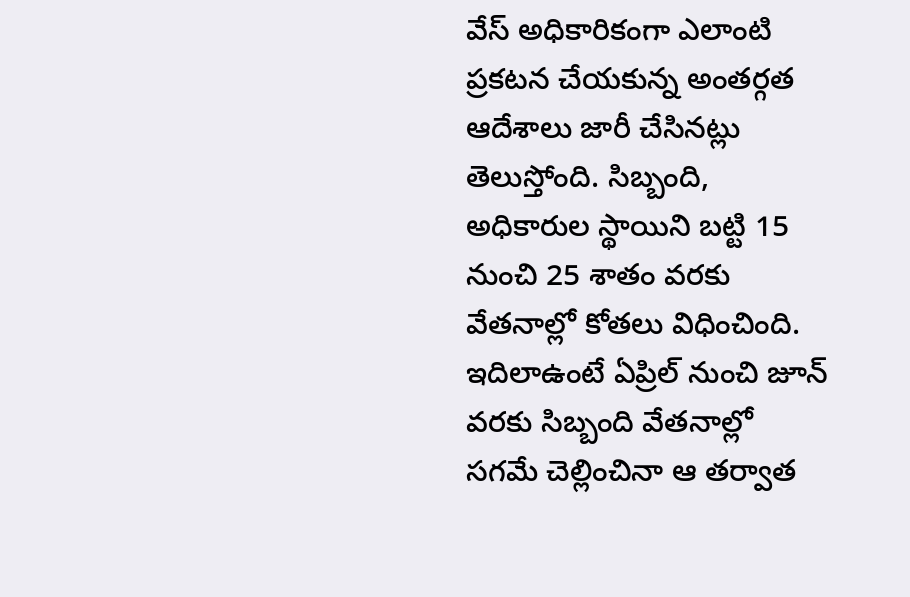వేస్ అధికారికంగా ఎలాంటి ప్రకటన చేయకున్న అంతర్గత ఆదేశాలు జారీ చేసినట్లు తెలుస్తోంది. సిబ్బంది, అధికారుల స్థాయిని బట్టి 15 నుంచి 25 శాతం వరకు వేతనాల్లో కోతలు విధించింది. ఇదిలాఉంటే ఏప్రిల్ నుంచి జూన్ వరకు సిబ్బంది వేతనాల్లో సగమే చెల్లించినా ఆ తర్వాత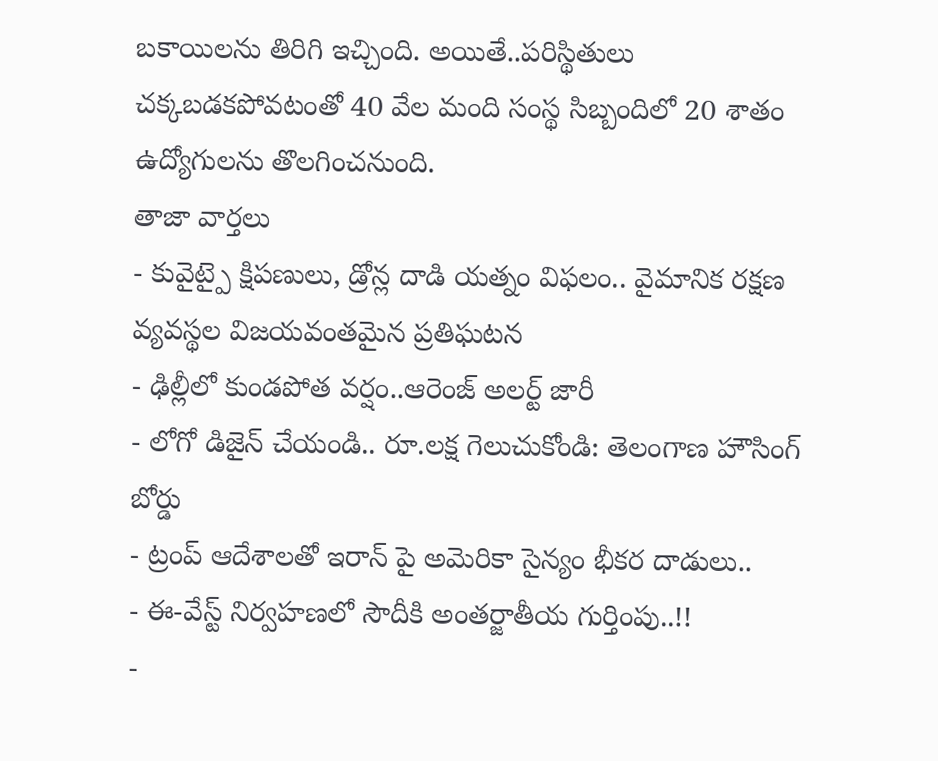బకాయిలను తిరిగి ఇచ్చింది. అయితే..పరిస్థితులు చక్కబడకపోవటంతో 40 వేల మంది సంస్థ సిబ్బందిలో 20 శాతం ఉద్యోగులను తొలగించనుంది.
తాజా వార్తలు
- కువైట్పై క్షిపణులు, డ్రోన్ల దాడి యత్నం విఫలం.. వైమానిక రక్షణ వ్యవస్థల విజయవంతమైన ప్రతిఘటన
- ఢిల్లీలో కుండపోత వర్షం..ఆరెంజ్ అలర్ట్ జారీ
- లోగో డిజైన్ చేయండి.. రూ.లక్ష గెలుచుకోండి: తెలంగాణ హౌసింగ్ బోర్డు
- ట్రంప్ ఆదేశాలతో ఇరాన్ పై అమెరికా సైన్యం భీకర దాడులు..
- ఈ-వేస్ట్ నిర్వహణలో సౌదీకి అంతర్జాతీయ గుర్తింపు..!!
-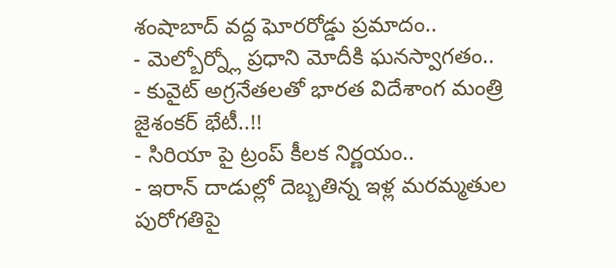శంషాబాద్ వద్ద ఘోరరోడ్డు ప్రమాదం..
- మెల్బోర్న్లో ప్రధాని మోదీకి ఘనస్వాగతం..
- కువైట్ అగ్రనేతలతో భారత విదేశాంగ మంత్రి జైశంకర్ భేటీ..!!
- సిరియా పై ట్రంప్ కీలక నిర్ణయం..
- ఇరాన్ దాడుల్లో దెబ్బతిన్న ఇళ్ల మరమ్మతుల పురోగతిపై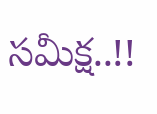సమీక్ష..!!